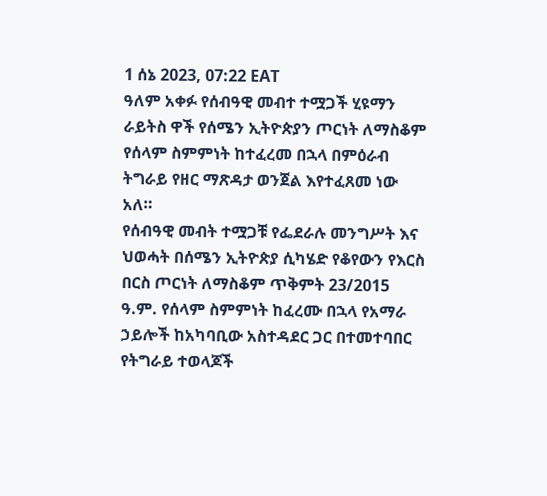1 ሰኔ 2023, 07:22 EAT
ዓለም አቀፉ የሰብዓዊ መብተ ተሟጋች ሂዩማን ራይትስ ዋች የሰሜን ኢትዮጵያን ጦርነት ለማስቆም የሰላም ስምምነት ከተፈረመ በኋላ በምዕራብ ትግራይ የዘር ማጽዳታ ወንጀል እየተፈጸመ ነው አለ።
የሰብዓዊ መብት ተሟጋቹ የፌደራሉ መንግሥት እና ህወሓት በሰሜን ኢትዮጵያ ሲካሄድ የቆየውን የእርስ በርስ ጦርነት ለማስቆም ጥቅምት 23/2015 ዓ.ም. የሰላም ስምምነት ከፈረሙ በኋላ የአማራ ኃይሎች ከአካባቢው አስተዳደር ጋር በተመተባበር የትግራይ ተወላጆች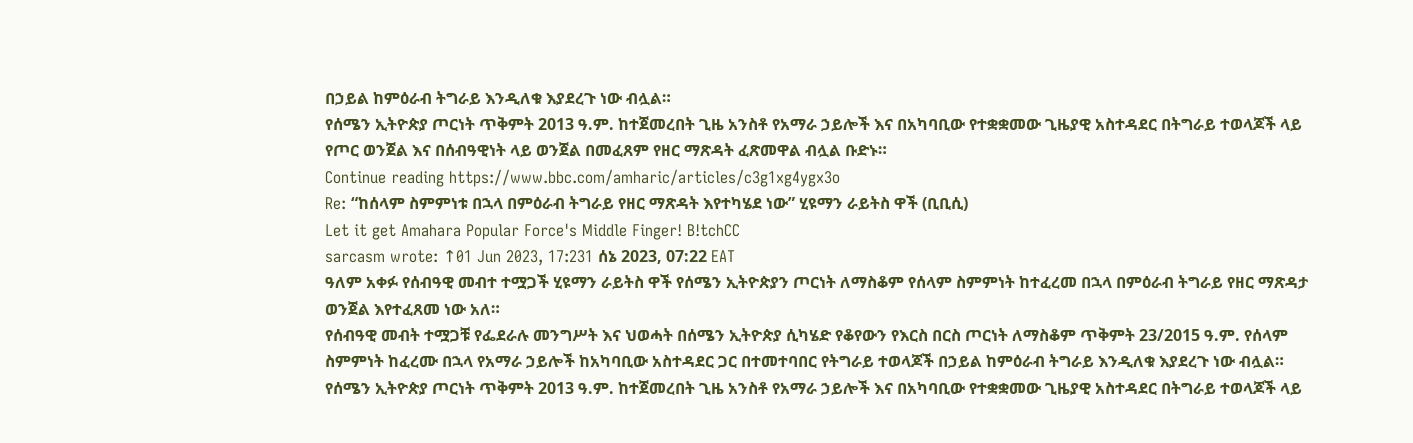በኃይል ከምዕራብ ትግራይ እንዲለቁ እያደረጉ ነው ብሏል።
የሰሜን ኢትዮጵያ ጦርነት ጥቅምት 2013 ዓ.ም. ከተጀመረበት ጊዜ አንስቶ የአማራ ኃይሎች እና በአካባቢው የተቋቋመው ጊዜያዊ አስተዳደር በትግራይ ተወላጆች ላይ የጦር ወንጀል እና በሰብዓዊነት ላይ ወንጀል በመፈጸም የዘር ማጽዳት ፈጽመዋል ብሏል ቡድኑ።
Continue reading https://www.bbc.com/amharic/articles/c3g1xg4ygx3o
Re: “ከሰላም ስምምነቱ በኋላ በምዕራብ ትግራይ የዘር ማጽዳት እየተካሄደ ነው” ሂዩማን ራይትስ ዋች (ቢቢሲ)
Let it get Amahara Popular Force's Middle Finger! B!tchCC
sarcasm wrote: ↑01 Jun 2023, 17:231 ሰኔ 2023, 07:22 EAT
ዓለም አቀፉ የሰብዓዊ መብተ ተሟጋች ሂዩማን ራይትስ ዋች የሰሜን ኢትዮጵያን ጦርነት ለማስቆም የሰላም ስምምነት ከተፈረመ በኋላ በምዕራብ ትግራይ የዘር ማጽዳታ ወንጀል እየተፈጸመ ነው አለ።
የሰብዓዊ መብት ተሟጋቹ የፌደራሉ መንግሥት እና ህወሓት በሰሜን ኢትዮጵያ ሲካሄድ የቆየውን የእርስ በርስ ጦርነት ለማስቆም ጥቅምት 23/2015 ዓ.ም. የሰላም ስምምነት ከፈረሙ በኋላ የአማራ ኃይሎች ከአካባቢው አስተዳደር ጋር በተመተባበር የትግራይ ተወላጆች በኃይል ከምዕራብ ትግራይ እንዲለቁ እያደረጉ ነው ብሏል።
የሰሜን ኢትዮጵያ ጦርነት ጥቅምት 2013 ዓ.ም. ከተጀመረበት ጊዜ አንስቶ የአማራ ኃይሎች እና በአካባቢው የተቋቋመው ጊዜያዊ አስተዳደር በትግራይ ተወላጆች ላይ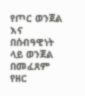የጦር ወንጀል እና በሰብዓዊነት ላይ ወንጀል በመፈጸም የዘር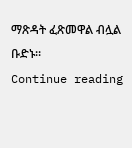ማጽዳት ፈጽመዋል ብሏል ቡድኑ።
Continue reading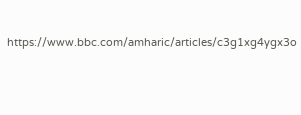https://www.bbc.com/amharic/articles/c3g1xg4ygx3o